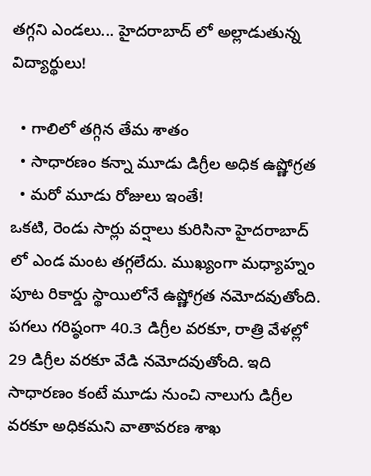తగ్గని ఎండలు... హైదరాబాద్ లో అల్లాడుతున్న విద్యార్థులు!

  • గాలిలో తగ్గిన తేమ శాతం
  • సాధారణం కన్నా మూడు డిగ్రీల అధిక ఉష్ణోగ్రత
  • మరో మూడు రోజులు ఇంతే!
ఒకటి, రెండు సార్లు వర్షాలు కురిసినా హైదరాబాద్ లో ఎండ మంట తగ్గలేదు. ముఖ్యంగా మధ్యాహ్నం పూట రికార్డు స్థాయిలోనే ఉష్ణోగ్రత నమోదవుతోంది. పగలు గరిష్ఠంగా 40.3 డిగ్రీల వరకూ, రాత్రి వేళల్లో 29 డిగ్రీల వరకూ వేడి నమోదవుతోంది. ఇది సాధారణం కంటే మూడు నుంచి నాలుగు డిగ్రీల వరకూ అధికమని వాతావరణ శాఖ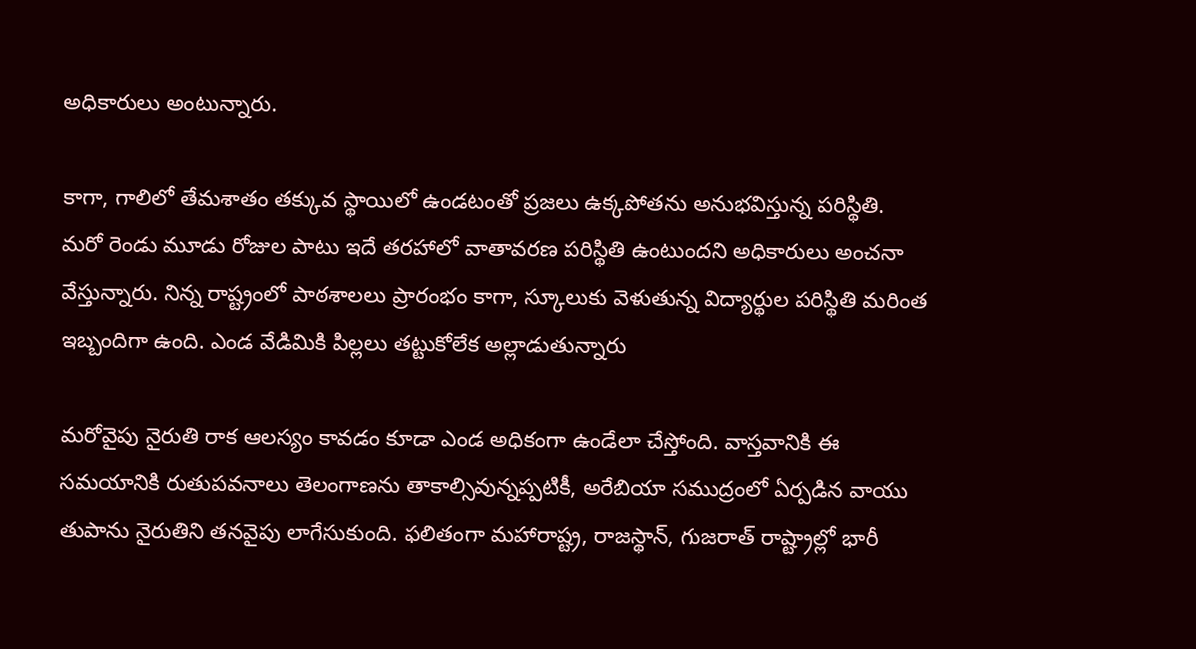అధికారులు అంటున్నారు.

కాగా, గాలిలో తేమశాతం తక్కువ స్థాయిలో ఉండటంతో ప్రజలు ఉక్కపోతను అనుభవిస్తున్న పరిస్థితి. మరో రెండు మూడు రోజుల పాటు ఇదే తరహాలో వాతావరణ పరిస్థితి ఉంటుందని అధికారులు అంచనా వేస్తున్నారు. నిన్న రాష్ట్రంలో పాఠశాలలు ప్రారంభం కాగా, స్కూలుకు వెళుతున్న విద్యార్థుల పరిస్థితి మరింత ఇబ్బందిగా ఉంది. ఎండ వేడిమికి పిల్లలు తట్టుకోలేక అల్లాడుతున్నారు

మరోవైపు నైరుతి రాక ఆలస్యం కావడం కూడా ఎండ అధికంగా ఉండేలా చేస్తోంది. వాస్తవానికి ఈ సమయానికి రుతుపవనాలు తెలంగాణను తాకాల్సివున్నప్పటికీ, అరేబియా సముద్రంలో ఏర్పడిన వాయు తుపాను నైరుతిని తనవైపు లాగేసుకుంది. ఫలితంగా మహారాష్ట్ర, రాజస్థాన్, గుజరాత్ రాష్ట్రాల్లో భారీ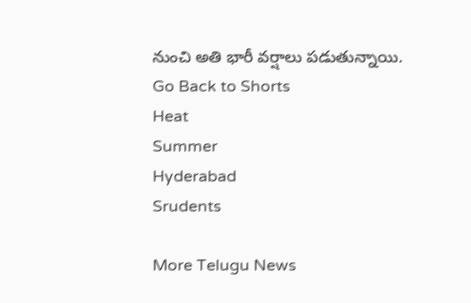నుంచి అతి భారీ వర్షాలు పడుతున్నాయి.
Go Back to Shorts
Heat
Summer
Hyderabad
Srudents

More Telugu News